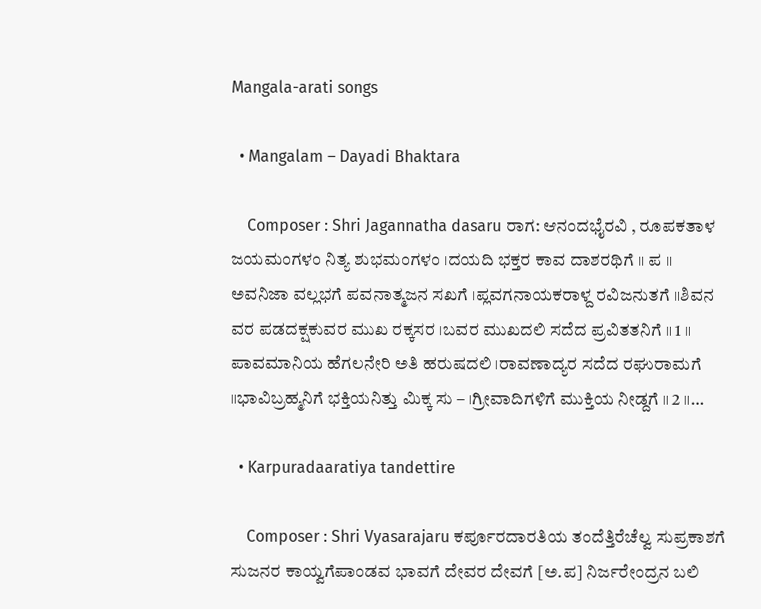Mangala-arati songs

  • Mangalam – Dayadi Bhaktara

    Composer : Shri Jagannatha dasaru ರಾಗ: ಆನಂದಭೈರವಿ , ರೂಪಕತಾಳ ಜಯಮಂಗಳಂ ನಿತ್ಯ ಶುಭಮಂಗಳಂ ।ದಯದಿ ಭಕ್ತರ ಕಾವ ದಾಶರಥಿಗೆ ॥ ಪ ॥ ಅವನಿಜಾ ವಲ್ಲಭಗೆ ಪವನಾತ್ಮಜನ ಸಖಗೆ ।ಪ್ಲವಗನಾಯಕರಾಳ್ದ ರವಿಜನುತಗೆ ॥ಶಿವನ ವರ ಪಡದಕ್ಷಕುವರ ಮುಖ ರಕ್ಕಸರ ।ಬವರ ಮುಖದಲಿ ಸದೆದ ಪ್ರವಿತತನಿಗೆ ॥ 1 ॥ ಪಾವಮಾನಿಯ ಹೆಗಲನೇರಿ ಅತಿ ಹರುಷದಲಿ ।ರಾವಣಾದ್ಯರ ಸದೆದ ರಘುರಾಮಗೆ ॥ಭಾವಿಬ್ರಹ್ಮನಿಗೆ ಭಕ್ತಿಯನಿತ್ತು ಮಿಕ್ಕ ಸು – ।ಗ್ರೀವಾದಿಗಳಿಗೆ ಮುಕ್ತಿಯ ನೀಡ್ದಗೆ ॥ 2 ॥…

  • Karpuradaaratiya tandettire

    Composer : Shri Vyasarajaru ಕರ್ಪೂರದಾರತಿಯ ತಂದೆತ್ತಿರೆಚೆಲ್ವ ಸುಪ್ರಕಾಶಗೆ ಸುಜನರ ಕಾಯ್ವಗೆಪಾಂಡವ ಭಾವಗೆ ದೇವರ ದೇವಗೆ [ಅ.ಪ] ನಿರ್ಜರೇಂದ್ರನ ಬಲಿ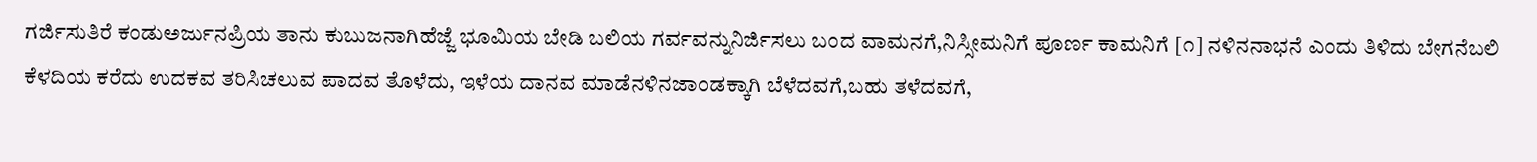ಗರ್ಜಿಸುತಿರೆ ಕಂಡುಅರ್ಜುನಪ್ರಿಯ ತಾನು ಕುಬುಜನಾಗಿಹೆಜ್ಜೆ ಭೂಮಿಯ ಬೇಡಿ ಬಲಿಯ ಗರ್ವವನ್ನುನಿರ್ಜಿಸಲು ಬಂದ ವಾಮನಗೆ,ನಿಸ್ಸೀಮನಿಗೆ ಪೂರ್ಣ ಕಾಮನಿಗೆ [೧] ನಳಿನನಾಭನೆ ಎಂದು ತಿಳಿದು ಬೇಗನೆಬಲಿ ಕೆಳದಿಯ ಕರೆದು ಉದಕವ ತರಿಸಿಚಲುವ ಪಾದವ ತೊಳೆದು, ಇಳೆಯ ದಾನವ ಮಾಡೆನಳಿನಜಾಂಡಕ್ಕಾಗಿ ಬೆಳೆದವಗೆ,ಬಹು ತಳೆದವಗೆ,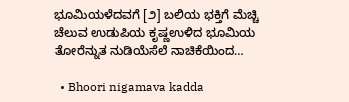ಭೂಮಿಯಳೆದವಗೆ [೨] ಬಲಿಯ ಭಕ್ತಿಗೆ ಮೆಚ್ಚಿ ಚೆಲುವ ಉಡುಪಿಯ ಕೃಷ್ಣಉಳಿದ ಭೂಮಿಯ ತೋರೆನ್ನುತ ನುಡಿಯೆಸೆಲೆ ನಾಚಿಕೆಯಿಂದ…

  • Bhoori nigamava kadda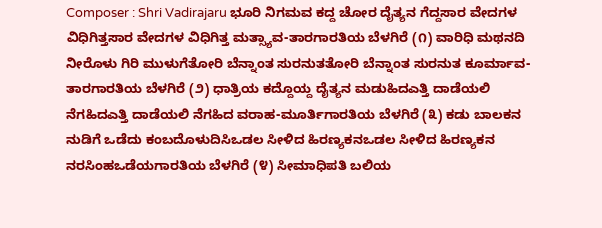Composer : Shri Vadirajaru ಭೂರಿ ನಿಗಮವ ಕದ್ದ ಚೋರ ದೈತ್ಯನ ಗೆದ್ದಸಾರ ವೇದಗಳ ವಿಧಿಗಿತ್ತಸಾರ ವೇದಗಳ ವಿಧಿಗಿತ್ತ ಮತ್ಸ್ಯಾವ-ತಾರಗಾರತಿಯ ಬೆಳಗಿರೆ (೧) ವಾರಿಧಿ ಮಥನದಿ ನೀರೊಳು ಗಿರಿ ಮುಳುಗೆತೋರಿ ಬೆನ್ನಾಂತ ಸುರನುತತೋರಿ ಬೆನ್ನಾಂತ ಸುರನುತ ಕೂರ್ಮಾವ-ತಾರಗಾರತಿಯ ಬೆಳಗಿರೆ (೨) ಧಾತ್ರಿಯ ಕದ್ದೊಯ್ದ ದೈತ್ಯನ ಮಡುಹಿದಎತ್ತಿ ದಾಡೆಯಲಿ ನೆಗಹಿದಎತ್ತಿ ದಾಡೆಯಲಿ ನೆಗಹಿದ ವರಾಹ-ಮೂರ್ತಿಗಾರತಿಯ ಬೆಳಗಿರೆ (೩) ಕಡು ಬಾಲಕನ ನುಡಿಗೆ ಒಡೆದು ಕಂಬದೊಳುದಿಸಿಒಡಲ ಸೀಳಿದ ಹಿರಣ್ಯಕನಒಡಲ ಸೀಳಿದ ಹಿರಣ್ಯಕನ ನರಸಿಂಹಒಡೆಯಗಾರತಿಯ ಬೆಳಗಿರೆ (೪) ಸೀಮಾಧಿಪತಿ ಬಲಿಯ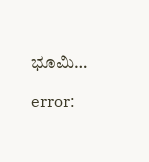ಭೂಮಿ…

error: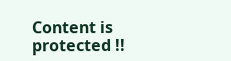Content is protected !!